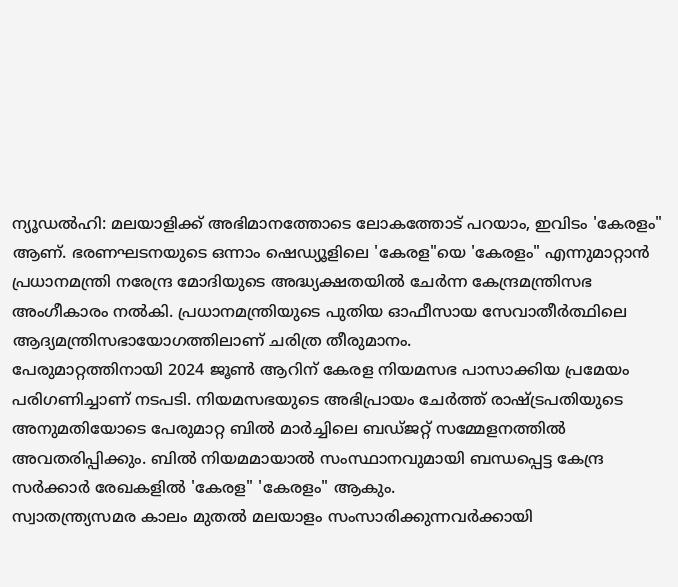ന്യൂഡൽഹി: മലയാളിക്ക് അഭിമാനത്തോടെ ലോകത്തോട് പറയാം, ഇവിടം 'കേരളം" ആണ്. ഭരണഘടനയുടെ ഒന്നാം ഷെഡ്യൂളിലെ 'കേരള"യെ 'കേരളം" എന്നുമാറ്റാൻ പ്രധാനമന്ത്രി നരേന്ദ്ര മോദിയുടെ അദ്ധ്യക്ഷതയിൽ ചേർന്ന കേന്ദ്രമന്ത്രിസഭ അംഗീകാരം നൽകി. പ്രധാനമന്ത്രിയുടെ പുതിയ ഓഫീസായ സേവാതീർത്ഥിലെ ആദ്യമന്ത്രിസഭായോഗത്തിലാണ് ചരിത്ര തീരുമാനം.
പേരുമാറ്റത്തിനായി 2024 ജൂൺ ആറിന് കേരള നിയമസഭ പാസാക്കിയ പ്രമേയം പരിഗണിച്ചാണ് നടപടി. നിയമസഭയുടെ അഭിപ്രായം ചേർത്ത് രാഷ്ട്രപതിയുടെ അനുമതിയോടെ പേരുമാറ്റ ബിൽ മാർച്ചിലെ ബഡ്ജറ്റ് സമ്മേളനത്തിൽ അവതരിപ്പിക്കും. ബിൽ നിയമമായാൽ സംസ്ഥാനവുമായി ബന്ധപ്പെട്ട കേന്ദ്ര സർക്കാർ രേഖകളിൽ 'കേരള" 'കേരളം" ആകും.
സ്വാതന്ത്ര്യസമര കാലം മുതൽ മലയാളം സംസാരിക്കുന്നവർക്കായി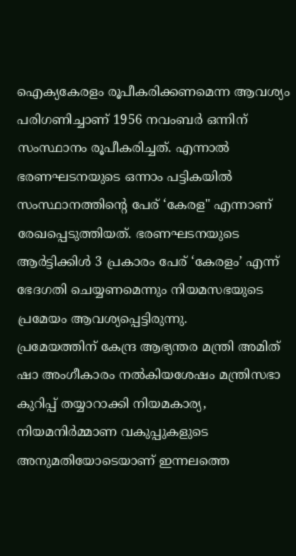ഐക്യകേരളം രൂപീകരിക്കണമെന്ന ആവശ്യം പരിഗണിച്ചാണ് 1956 നവംബർ ഒന്നിന് സംസ്ഥാനം രൂപീകരിച്ചത്. എന്നാൽ ഭരണഘടനയുടെ ഒന്നാം പട്ടികയിൽ സംസ്ഥാനത്തിന്റെ പേര് ‘കേരള" എന്നാണ് രേഖപ്പെടുത്തിയത്. ഭരണഘടനയുടെ ആർട്ടിക്കിൾ 3 പ്രകാരം പേര് ‘കേരളം’ എന്ന് ഭേദഗതി ചെയ്യണമെന്നും നിയമസഭയുടെ പ്രമേയം ആവശ്യപ്പെട്ടിരുന്നു.
പ്രമേയത്തിന് കേന്ദ്ര ആഭ്യന്തര മന്ത്രി അമിത് ഷാ അംഗീകാരം നൽകിയശേഷം മന്ത്രിസഭാ കുറിപ്പ് തയ്യാറാക്കി നിയമകാര്യ, നിയമനിർമ്മാണ വകുപ്പുകളുടെ അനുമതിയോടെയാണ് ഇന്നലത്തെ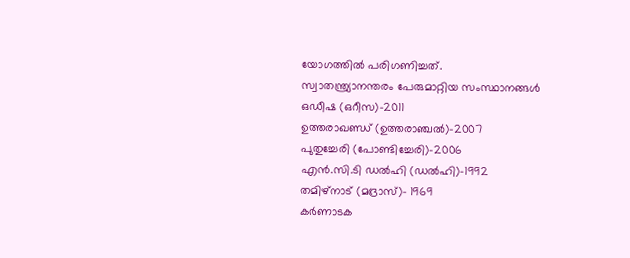യോഗത്തിൽ പരിഗണിച്ചത്.
സ്വാതന്ത്ര്യാനന്തരം പേരുമാറ്റിയ സംസ്ഥാനങ്ങൾ
ഒഡീഷ (ഒറീസ)-2011
ഉത്തരാഖണ്ഡ് (ഉത്തരാഞ്ചൽ)-2007
പുതുച്ചേരി (പോണ്ടിച്ചേരി)-2006
എൻ.സി.ടി ഡൽഹി (ഡൽഹി)-1992
തമിഴ്നാട് (മദ്രാസ്)- 1969
കർണാടക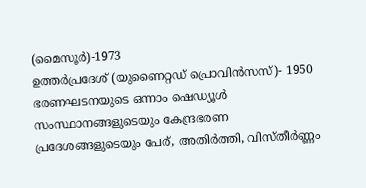(മൈസൂർ)-1973
ഉത്തർപ്രദേശ് (യുണൈറ്റഡ് പ്രൊവിൻസസ്)- 1950
ഭരണഘടനയുടെ ഒന്നാം ഷെഡ്യൂൾ
സംസ്ഥാനങ്ങളുടെയും കേന്ദ്രഭരണ പ്രദേശങ്ങളുടെയും പേര്, അതിർത്തി, വിസ്തീർണ്ണം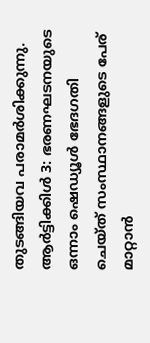തുടങ്ങിയവ പരാമർശിക്കുന്നു.
ആർട്ടിക്കിൾ 3: ഭരണഘടനയുടെ ഒന്നാം ഷെഡ്യൂൾ ഭേദഗതി ചെയ്ത് സംസ്ഥാനങ്ങളുടെ പേര് മാറ്റാൻ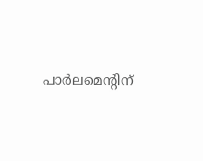പാർലമെന്റിന്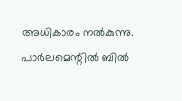അധികാരം നൽകുന്നു. പാർലമെന്റിൽ ബിൽ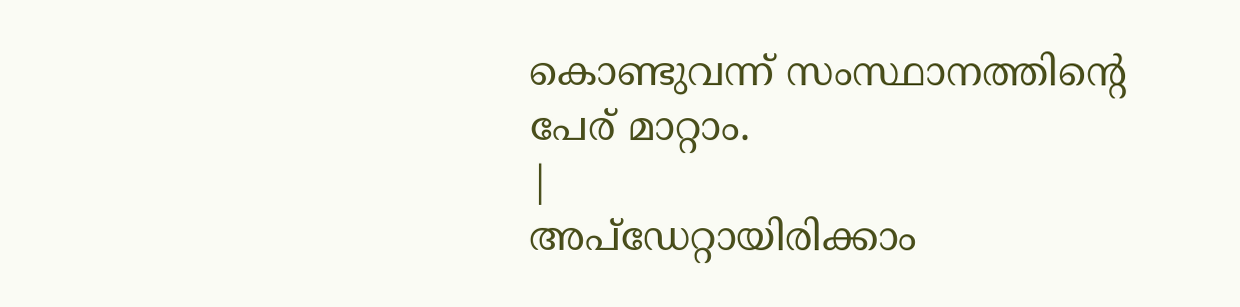കൊണ്ടുവന്ന് സംസ്ഥാനത്തിന്റെ പേര് മാറ്റാം.
|
അപ്ഡേറ്റായിരിക്കാം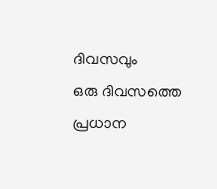ദിവസവും
ഒരു ദിവസത്തെ പ്രധാന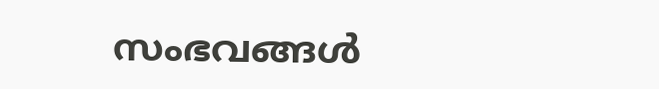സംഭവങ്ങൾ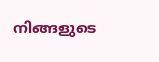നിങ്ങളുടെ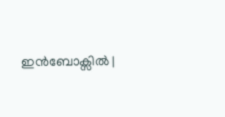ഇൻബോക്സിൽ |